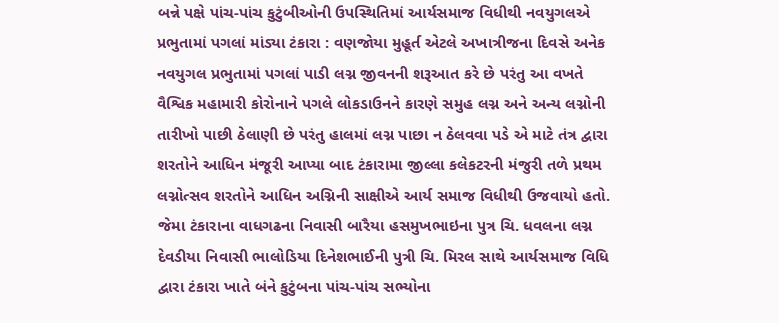બન્ને પક્ષે પાંચ-પાંચ કુટુંબીઓની ઉપસ્થિતિમાં આર્યસમાજ વિધીથી નવયુગલએ પ્રભુતામાં પગલાં માંડ્યા ટંકારા : વણજોયા મુહૂર્ત એટલે અખાત્રીજના દિવસે અનેક નવયુગલ પ્રભુતામાં પગલાં પાડી લગ્ન જીવનની શરૂઆત કરે છે પરંતુ આ વખતે વૈશ્વિક મહામારી કોરોનાને પગલે લોકડાઉનને કારણે સમુહ લગ્ન અને અન્ય લગ્નોની તારીખો પાછી ઠેલાણી છે પરંતુ હાલમાં લગ્ન પાછા ન ઠેલવવા પડે એ માટે તંત્ર દ્વારા શરતોને આધિન મંજૂરી આપ્યા બાદ ટંકારામા જીલ્લા કલેકટરની મંજુરી તળે પ્રથમ લગ્નોત્સવ શરતોને આધિન અગ્નિની સાક્ષીએ આર્ય સમાજ વિધીથી ઉજવાયો હતો. જેમા ટંકારાના વાધગઢના નિવાસી બારૈયા હસમુખભાઇના પુત્ર ચિ. ધવલના લગ્ન દેવડીયા નિવાસી ભાલોડિયા દિનેશભાઈની પુત્રી ચિ. મિરલ સાથે આર્યસમાજ વિધિ દ્વારા ટંકારા ખાતે બંને કુટુંબના પાંચ-પાંચ સભ્યોના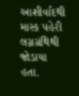આશીર્વાદથી માસ્ક પહેરી લગ્નગ્રંથિથી જોડાયા હતા.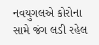નવયુગલએ કોરોના સામે જંગ લડી રહેલ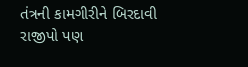તંત્રની કામગીરીને બિરદાવી રાજીપો પણ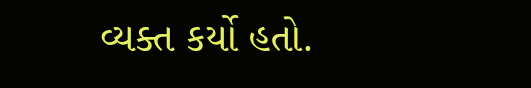વ્યક્ત કર્યો હતો.